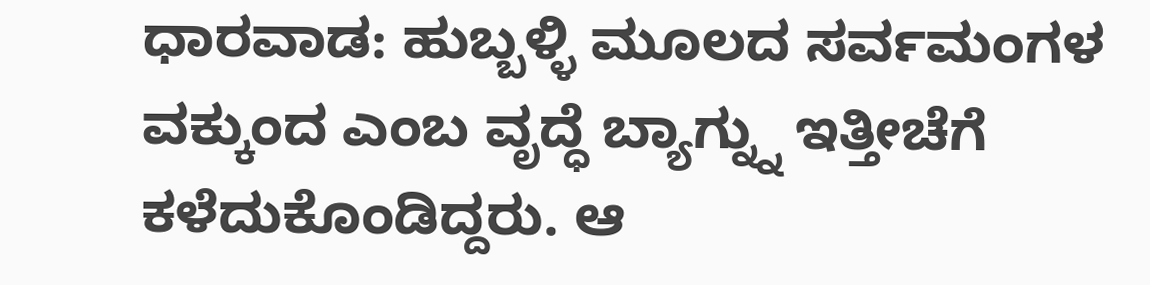ಧಾರವಾಡ: ಹುಬ್ಬಳ್ಳಿ ಮೂಲದ ಸರ್ವಮಂಗಳ ವಕ್ಕುಂದ ಎಂಬ ವೃದ್ಧೆ ಬ್ಯಾಗ್ನ್ನು ಇತ್ತೀಚೆಗೆ ಕಳೆದುಕೊಂಡಿದ್ದರು. ಆ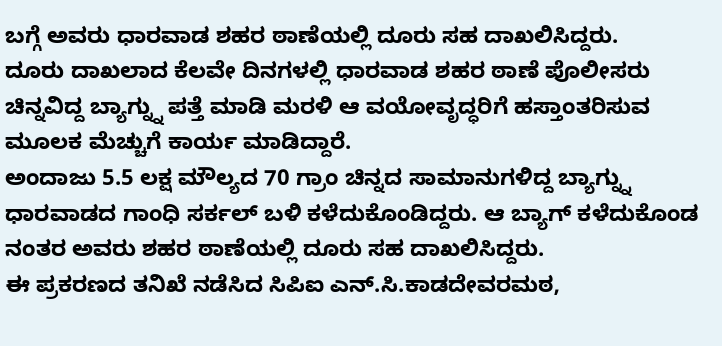ಬಗ್ಗೆ ಅವರು ಧಾರವಾಡ ಶಹರ ಠಾಣೆಯಲ್ಲಿ ದೂರು ಸಹ ದಾಖಲಿಸಿದ್ದರು.
ದೂರು ದಾಖಲಾದ ಕೆಲವೇ ದಿನಗಳಲ್ಲಿ ಧಾರವಾಡ ಶಹರ ಠಾಣೆ ಪೊಲೀಸರು ಚಿನ್ನವಿದ್ದ ಬ್ಯಾಗ್ನ್ನು ಪತ್ತೆ ಮಾಡಿ ಮರಳಿ ಆ ವಯೋವೃದ್ಧರಿಗೆ ಹಸ್ತಾಂತರಿಸುವ ಮೂಲಕ ಮೆಚ್ಚುಗೆ ಕಾರ್ಯ ಮಾಡಿದ್ದಾರೆ.
ಅಂದಾಜು 5.5 ಲಕ್ಷ ಮೌಲ್ಯದ 70 ಗ್ರಾಂ ಚಿನ್ನದ ಸಾಮಾನುಗಳಿದ್ದ ಬ್ಯಾಗ್ನ್ನು ಧಾರವಾಡದ ಗಾಂಧಿ ಸರ್ಕಲ್ ಬಳಿ ಕಳೆದುಕೊಂಡಿದ್ದರು. ಆ ಬ್ಯಾಗ್ ಕಳೆದುಕೊಂಡ ನಂತರ ಅವರು ಶಹರ ಠಾಣೆಯಲ್ಲಿ ದೂರು ಸಹ ದಾಖಲಿಸಿದ್ದರು.
ಈ ಪ್ರಕರಣದ ತನಿಖೆ ನಡೆಸಿದ ಸಿಪಿಐ ಎನ್.ಸಿ.ಕಾಡದೇವರಮಠ,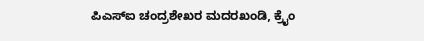ಪಿಎಸ್ಐ ಚಂದ್ರಶೇಖರ ಮದರಖಂಡಿ, ಕ್ರೈಂ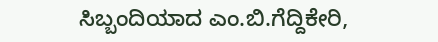ಸಿಬ್ಬಂದಿಯಾದ ಎಂ.ಬಿ.ಗೆದ್ದಿಕೇರಿ,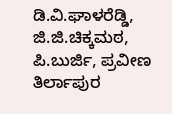ಡಿ.ವಿ.ಘಾಳರೆಡ್ಡಿ, ಜಿ.ಜಿ.ಚಿಕ್ಕಮಠ, ಪಿ.ಬುರ್ಜಿ, ಪ್ರವೀಣ ತಿರ್ಲಾಪುರ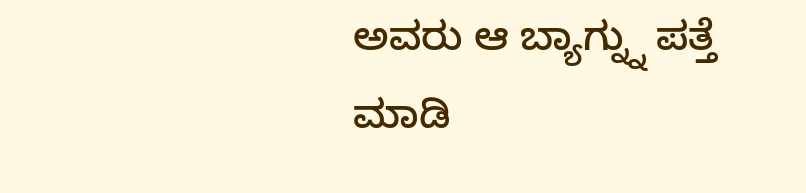ಅವರು ಆ ಬ್ಯಾಗ್ನ್ನು ಪತ್ತೆ ಮಾಡಿ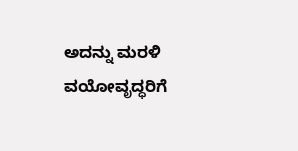ಅದನ್ನು ಮರಳಿ ವಯೋವೃದ್ಧರಿಗೆ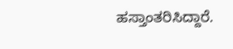ಹಸ್ತಾಂತರಿಸಿದ್ದಾರೆ.